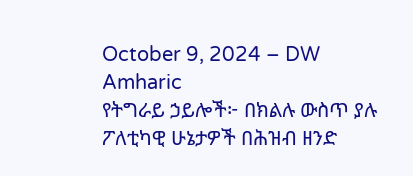October 9, 2024 – DW Amharic
የትግራይ ኃይሎች፦ በክልሉ ውስጥ ያሉ ፖለቲካዊ ሁኔታዎች በሕዝብ ዘንድ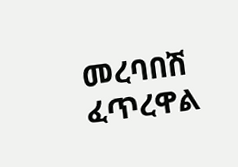መረባበሽ ፈጥረዋል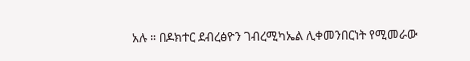አሉ ። በዶክተር ደብረፅዮን ገብረሚካኤል ሊቀመንበርነት የሚመራው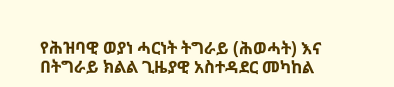የሕዝባዊ ወያነ ሓርነት ትግራይ (ሕወሓት) እና በትግራይ ክልል ጊዜያዊ አስተዳደር መካከል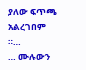ያለው ፍጥጫ አልረገበም ።…
… ሙሉውን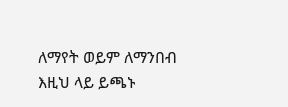ለማየት ወይም ለማንበብ እዚህ ላይ ይጫኑ